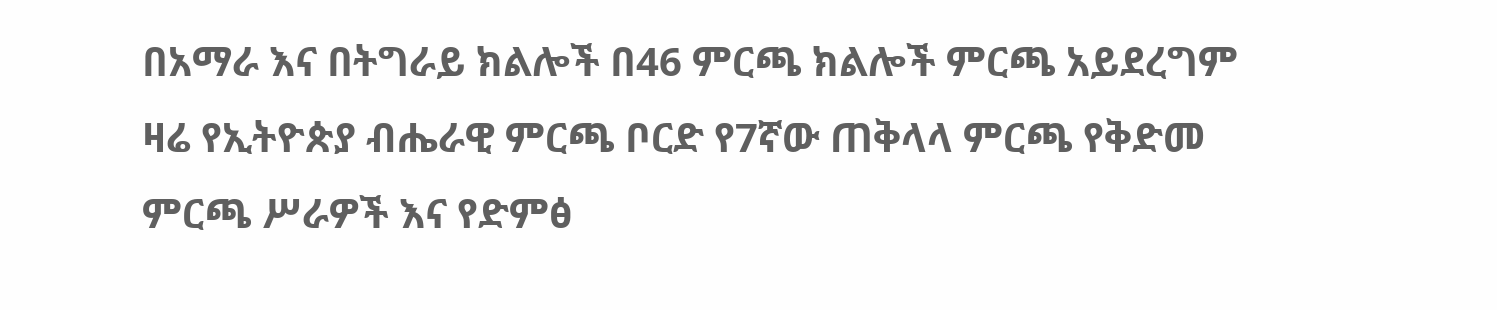በአማራ እና በትግራይ ክልሎች በ46 ምርጫ ክልሎች ምርጫ አይደረግም
ዛሬ የኢትዮጵያ ብሔራዊ ምርጫ ቦርድ የ7ኛው ጠቅላላ ምርጫ የቅድመ ምርጫ ሥራዎች እና የድምፅ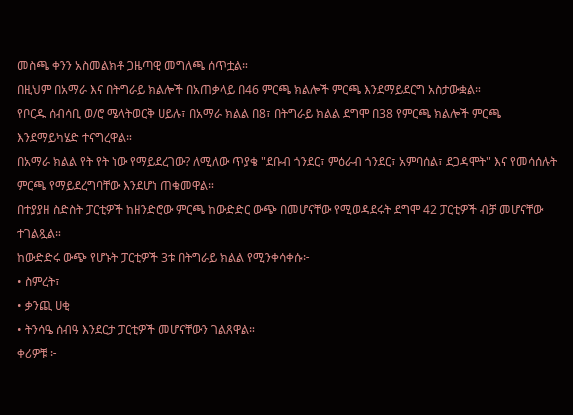መስጫ ቀንን አስመልክቶ ጋዜጣዊ መግለጫ ሰጥቷል።
በዚህም በአማራ እና በትግራይ ክልሎች በአጠቃላይ በ46 ምርጫ ክልሎች ምርጫ እንደማይደርግ አስታውቋል።
የቦርዱ ሰብሳቢ ወ/ሮ ሜላትወርቅ ሀይሉ፣ በአማራ ክልል በ8፣ በትግራይ ክልል ደግሞ በ38 የምርጫ ክልሎች ምርጫ እንደማይካሄድ ተናግረዋል።
በአማራ ክልል የት የት ነው የማይደረገው? ለሚለው ጥያቄ "ደቡብ ጎንደር፣ ምዕራብ ጎንደር፣ አምባሰል፣ ደጋዳሞት" እና የመሳሰሉት ምርጫ የማይደረግባቸው እንደሆነ ጠቁመዋል።
በተያያዘ ስድስት ፓርቲዎች ከዘንድሮው ምርጫ ከውድድር ውጭ በመሆናቸው የሚወዳደሩት ደግሞ 42 ፓርቲዎች ብቻ መሆናቸው ተገልጿል።
ከውድድሩ ውጭ የሆኑት ፓርቲዎች 3ቱ በትግራይ ክልል የሚንቀሳቀሱ፦
• ስምረት፣
• ቃንጪ ሀቂ
• ትንሳዔ ሰብዓ እንደርታ ፓርቲዎች መሆናቸውን ገልጸዋል።
ቀሪዎቹ ፦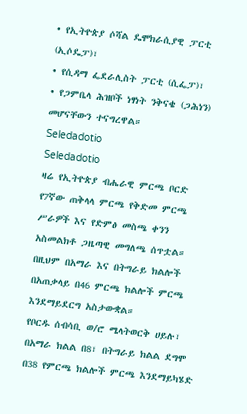• የኢትዮጵያ ሶሻል ዴሞክራሲያዊ ፓርቲ (ኢሶዴፓ)፣
• የሲዳማ ፌደራሊስት ፓርቲ (ሲፌፓ)፣
• የጋምቤላ ሕዝቦች ነፃነት ንቅናቄ (ጋሕነን) መሆናቸውን ተናግረዋል።
Seledadotio
Seledadotio
ዛሬ የኢትዮጵያ ብሔራዊ ምርጫ ቦርድ የ7ኛው ጠቅላላ ምርጫ የቅድመ ምርጫ ሥራዎች እና የድምፅ መስጫ ቀንን አስመልክቶ ጋዜጣዊ መግለጫ ሰጥቷል።
በዚህም በአማራ እና በትግራይ ክልሎች በአጠቃላይ በ46 ምርጫ ክልሎች ምርጫ እንደማይደርግ አስታውቋል።
የቦርዱ ሰብሳቢ ወ/ሮ ሜላትወርቅ ሀይሉ፣ በአማራ ክልል በ8፣ በትግራይ ክልል ደግሞ በ38 የምርጫ ክልሎች ምርጫ እንደማይካሄድ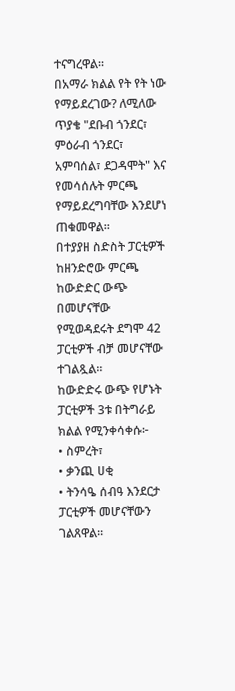ተናግረዋል።
በአማራ ክልል የት የት ነው የማይደረገው? ለሚለው ጥያቄ "ደቡብ ጎንደር፣ ምዕራብ ጎንደር፣ አምባሰል፣ ደጋዳሞት" እና የመሳሰሉት ምርጫ የማይደረግባቸው እንደሆነ ጠቁመዋል።
በተያያዘ ስድስት ፓርቲዎች ከዘንድሮው ምርጫ ከውድድር ውጭ በመሆናቸው የሚወዳደሩት ደግሞ 42 ፓርቲዎች ብቻ መሆናቸው ተገልጿል።
ከውድድሩ ውጭ የሆኑት ፓርቲዎች 3ቱ በትግራይ ክልል የሚንቀሳቀሱ፦
• ስምረት፣
• ቃንጪ ሀቂ
• ትንሳዔ ሰብዓ እንደርታ ፓርቲዎች መሆናቸውን ገልጸዋል።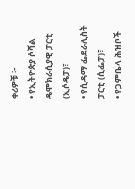ቀሪዎቹ ፦
• የኢትዮጵያ ሶሻል ዴሞክራሲያዊ ፓርቲ (ኢሶዴፓ)፣
• የሲዳማ ፌደራሊስት ፓርቲ (ሲፌፓ)፣
• የጋምቤላ ሕዝቦች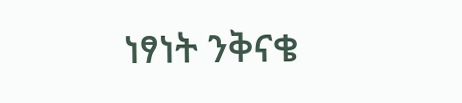ነፃነት ንቅናቄ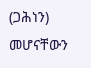(ጋሕነን) መሆናቸውን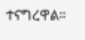ተናግረዋል።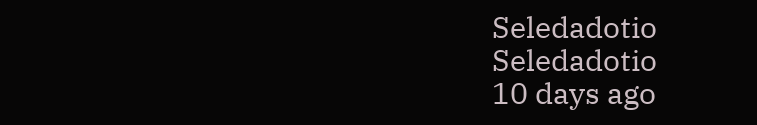Seledadotio
Seledadotio
10 days ago